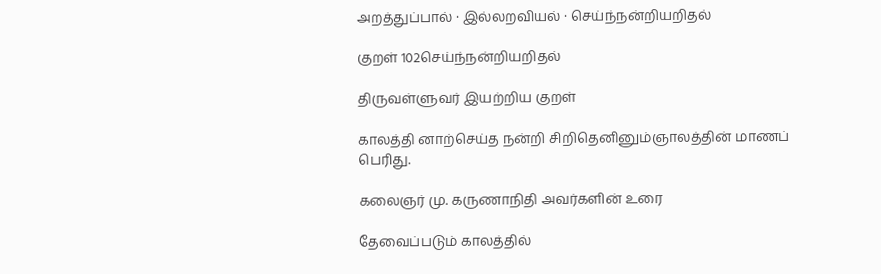அறத்துப்பால் · இல்லறவியல் · செய்ந்நன்றியறிதல்

குறள் 102செய்ந்நன்றியறிதல்

திருவள்ளுவர் இயற்றிய குறள்

காலத்தி னாற்செய்த நன்றி சிறிதெனினும்ஞாலத்தின் மாணப் பெரிது.

கலைஞர் மு. கருணாநிதி அவர்களின் உரை

தேவைப்படும் காலத்தில்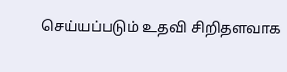செய்யப்படும் உதவி சிறிதளவாக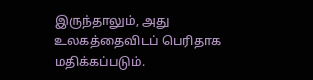இருந்தாலும், அது உலகத்தைவிடப் பெரிதாக மதிக்கப்படும்.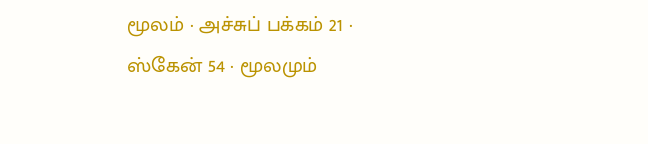மூலம் · அச்சுப் பக்கம் 21 · ஸ்கேன் 54 · மூலமும்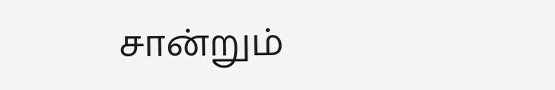சான்றும்